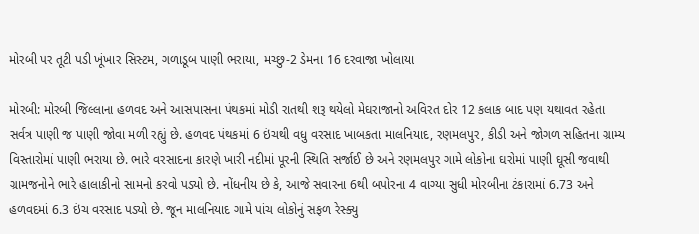મોરબી પર તૂટી પડી ખૂંખાર સિસ્ટમ, ગળાડૂબ પાણી ભરાયા, મચ્છુ-2 ડેમના 16 દરવાજા ખોલાયા

મોરબી: મોરબી જિલ્લાના હળવદ અને આસપાસના પંથકમાં મોડી રાતથી શરૂ થયેલો મેઘરાજાનો અવિરત દોર 12 કલાક બાદ પણ યથાવત રહેતા સર્વત્ર પાણી જ પાણી જોવા મળી રહ્યું છે. હળવદ પંથકમાં 6 ઇંચથી વધુ વરસાદ ખાબકતા માલનિયાદ, રણમલપુર, કીડી અને જોગળ સહિતના ગ્રામ્ય વિસ્તારોમાં પાણી ભરાયા છે. ભારે વરસાદના કારણે ખારી નદીમાં પૂરની સ્થિતિ સર્જાઈ છે અને રણમલપુર ગામે લોકોના ઘરોમાં પાણી ઘૂસી જવાથી ગ્રામજનોને ભારે હાલાકીનો સામનો કરવો પડ્યો છે. નોંધનીય છે કે, આજે સવારના 6થી બપોરના 4 વાગ્યા સુધી મોરબીના ટંકારામાં 6.73 અને હળવદમાં 6.3 ઇંચ વરસાદ પડ્યો છે. જૂન માલનિયાદ ગામે પાંચ લોકોનું સફળ રેસ્ક્યુ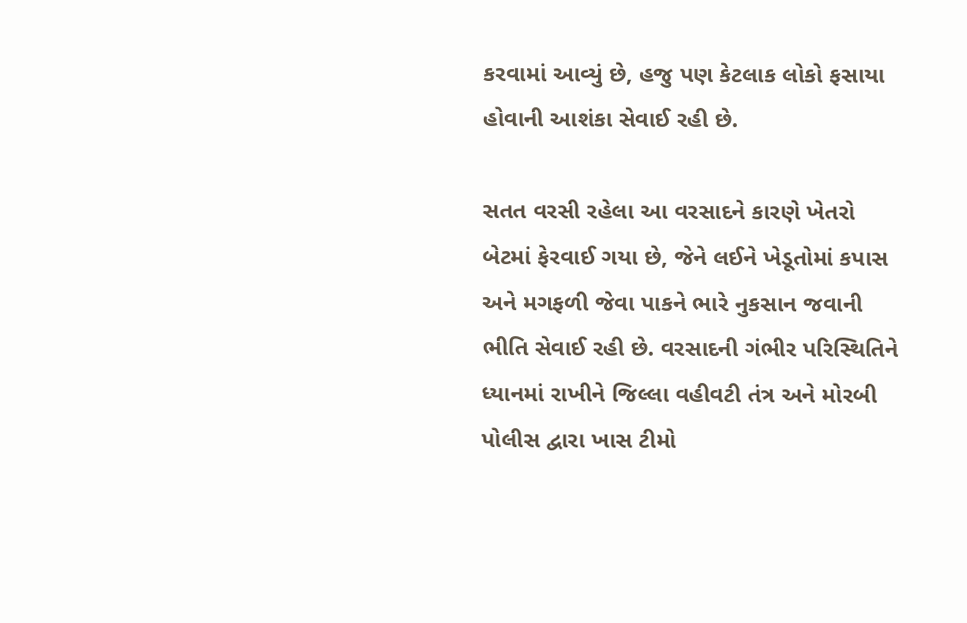કરવામાં આવ્યું છે, હજુ પણ કેટલાક લોકો ફસાયા હોવાની આશંકા સેવાઈ રહી છે.

સતત વરસી રહેલા આ વરસાદને કારણે ખેતરો બેટમાં ફેરવાઈ ગયા છે, જેને લઈને ખેડૂતોમાં કપાસ અને મગફળી જેવા પાકને ભારે નુકસાન જવાની ભીતિ સેવાઈ રહી છે. વરસાદની ગંભીર પરિસ્થિતિને ધ્યાનમાં રાખીને જિલ્લા વહીવટી તંત્ર અને મોરબી પોલીસ દ્વારા ખાસ ટીમો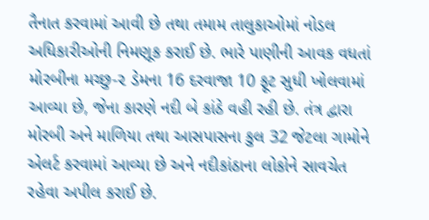તૈનાત કરવામાં આવી છે તથા તમામ તાલુકાઓમાં નોડલ અધિકારીઓની નિમણૂક કરાઈ છે. ભારે પાણીની આવક વધતાં મોરબીના મચ્છુ-૨ ડેમના 16 દરવાજા 10 ફૂટ સુધી ખોલવામાં આવ્યા છે, જેના કારણે નદી બે કાંઠે વહી રહી છે. તંત્ર દ્વારા મોરબી અને માળિયા તથા આસપાસના કુલ 32 જેટલા ગામોને એલર્ટ કરવામાં આવ્યા છે અને નદીકાંઠાના લોકોને સાવચેત રહેવા અપીલ કરાઈ છે.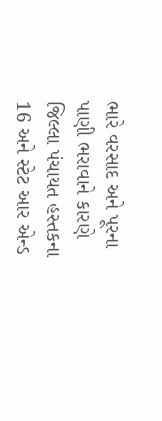ભારે વરસાદ અને પૂરના પાણી ભરાવાને કારણે જિલ્લા પંચાયત હસ્તકના 16 અને સ્ટેટ આર એન્ડ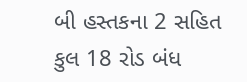બી હસ્તકના 2 સહિત કુલ 18 રોડ બંધ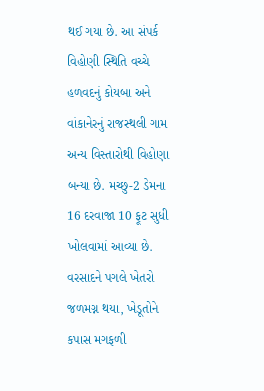થઈ ગયા છે. આ સંપર્ક વિહોણી સ્થિતિ વચ્ચે હળવદનું કોયબા અને વાંકાનેરનું રાજસ્થલી ગામ અન્ય વિસ્તારોથી વિહોણા બન્યા છે. મચ્છુ-2 ડેમના 16 દરવાજા 10 ફૂટ સુધી ખોલવામાં આવ્યા છે. વરસાદને પગલે ખેતરો જળમગ્ન થયા, ખેડૂતોને કપાસ મગફળી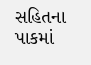સહિતના પાકમાં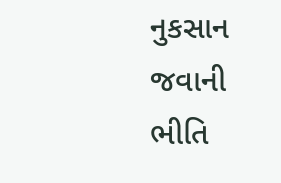નુકસાન જવાની ભીતિ